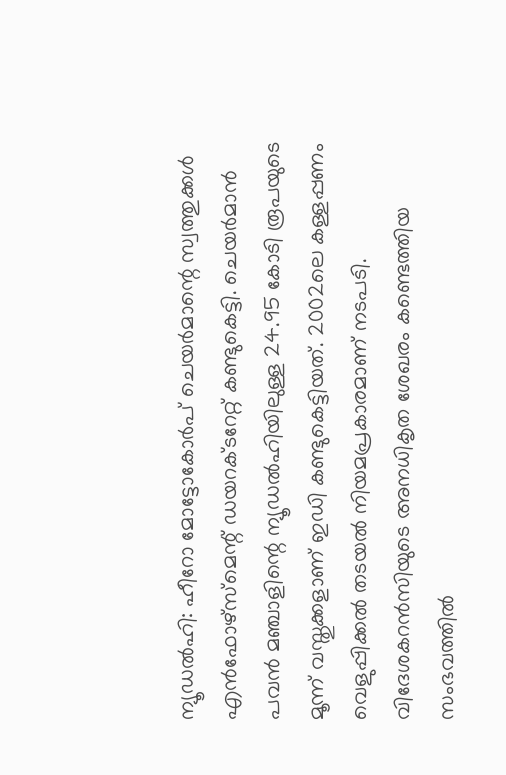ന്യൂഡൽഹി: ഹീറോ മോട്ടോകോർപ് ചെയർമാന്റെ സ്വത്തുക്കൾ എൻഫോഴ്സ്മെന്റ് ഡയറക്ടറേറ്റ് കണ്ടുകെട്ടി. ചെയർമാൻ പവൻ മഞ്ചാളിന്റെ ന്യൂഡൽഹിയിലുള്ള 24.95 കോടി രൂപയുടെ മൂന്ന് വസ്തുക്കളാണ് ഇഡി കണ്ടുകെട്ടിയത്. 2002ലെ കള്ളപ്പണം വെളുപ്പിക്കൽ തടയൽ നിയമപ്രകാരമാണ് നടപടി.
വിദേശകറൻസിയുടെ അനധികൃത ശേഖരം കണ്ടെത്തിയ സംഭവത്തിൽ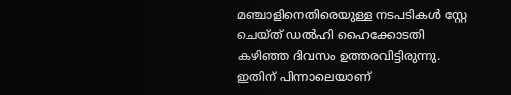മഞ്ചാളിനെതിരെയുള്ള നടപടികൾ സ്റ്റേ ചെയ്ത് ഡൽഹി ഹൈക്കോടതി കഴിഞ്ഞ ദിവസം ഉത്തരവിട്ടിരുന്നു. ഇതിന് പിന്നാലെയാണ്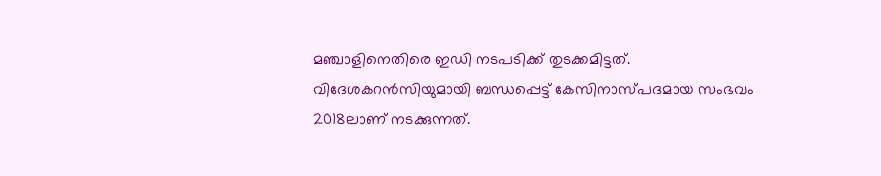മഞ്ചാളിനെതിരെ ഇഡി നടപടിക്ക് തുടക്കമിട്ടത്. വിദേശകറൻസിയുമായി ബന്ധപ്പെട്ട് കേസിനാസ്പദമായ സംഭവം 2018ലാണ് നടക്കുന്നത്.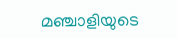മഞ്ചാളിയുടെ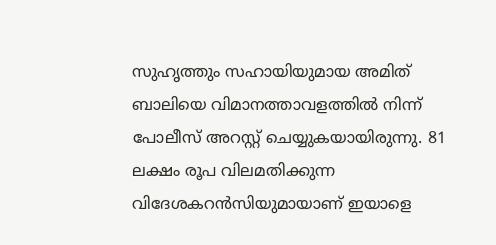സുഹൃത്തും സഹായിയുമായ അമിത് ബാലിയെ വിമാനത്താവളത്തിൽ നിന്ന് പോലീസ് അറസ്റ്റ് ചെയ്യുകയായിരുന്നു. 81 ലക്ഷം രൂപ വിലമതിക്കുന്ന വിദേശകറൻസിയുമായാണ് ഇയാളെ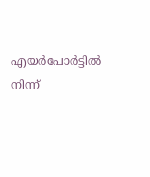എയർപോർട്ടിൽ നിന്ന്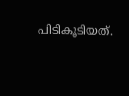പിടികൂടിയത്.